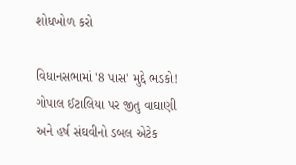શોધખોળ કરો

વિધાનસભામાં '8 પાસ' મુદ્દે ભડકો! ગોપાલ ઈટાલિયા પર જીતુ વાઘાણી અને હર્ષ સંઘવીનો ડબલ એટેક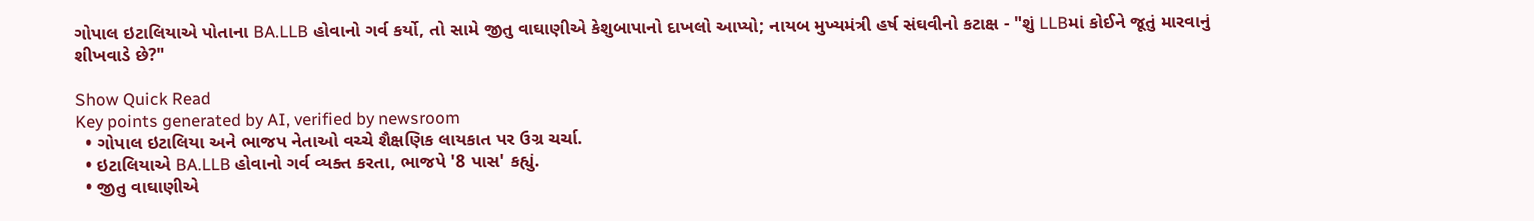ગોપાલ ઇટાલિયાએ પોતાના BA.LLB હોવાનો ગર્વ કર્યો, તો સામે જીતુ વાઘાણીએ કેશુબાપાનો દાખલો આપ્યો; નાયબ મુખ્યમંત્રી હર્ષ સંઘવીનો કટાક્ષ - "શું LLBમાં કોઈને જૂતું મારવાનું શીખવાડે છે?"

Show Quick Read
Key points generated by AI, verified by newsroom
  • ગોપાલ ઇટાલિયા અને ભાજપ નેતાઓ વચ્ચે શૈક્ષણિક લાયકાત પર ઉગ્ર ચર્ચા.
  • ઇટાલિયાએ BA.LLB હોવાનો ગર્વ વ્યક્ત કરતા, ભાજપે '8 પાસ' કહ્યું.
  • જીતુ વાઘાણીએ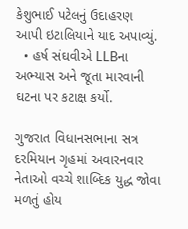કેશુભાઈ પટેલનું ઉદાહરણ આપી ઇટાલિયાને યાદ અપાવ્યું.
  • હર્ષ સંઘવીએ LLBના અભ્યાસ અને જૂતા મારવાની ઘટના પર કટાક્ષ કર્યો.

ગુજરાત વિધાનસભાના સત્ર દરમિયાન ગૃહમાં અવારનવાર નેતાઓ વચ્ચે શાબ્દિક યુદ્ધ જોવા મળતું હોય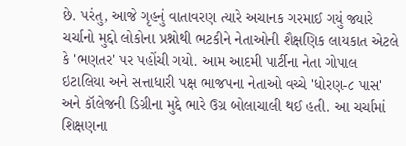છે. પરંતુ, આજે ગૃહનું વાતાવરણ ત્યારે અચાનક ગરમાઈ ગયું જ્યારે ચર્ચાનો મુદ્દો લોકોના પ્રશ્નોથી ભટકીને નેતાઓની શૈક્ષણિક લાયકાત એટલે કે 'ભણતર' પર પહોંચી ગયો. આમ આદમી પાર્ટીના નેતા ગોપાલ ઇટાલિયા અને સત્તાધારી પક્ષ ભાજપના નેતાઓ વચ્ચે 'ધોરણ-૮ પાસ' અને કૉલેજની ડિગ્રીના મુદ્દે ભારે ઉગ્ર બોલાચાલી થઈ હતી. આ ચર્ચામાં શિક્ષણના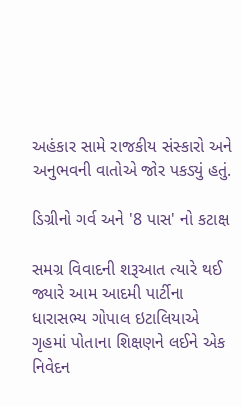અહંકાર સામે રાજકીય સંસ્કારો અને અનુભવની વાતોએ જોર પકડ્યું હતું.

ડિગ્રીનો ગર્વ અને '8 પાસ' નો કટાક્ષ

સમગ્ર વિવાદની શરૂઆત ત્યારે થઈ જ્યારે આમ આદમી પાર્ટીના ધારાસભ્ય ગોપાલ ઇટાલિયાએ ગૃહમાં પોતાના શિક્ષણને લઈને એક નિવેદન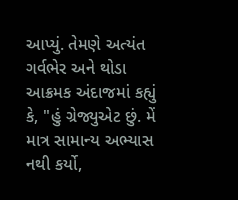આપ્યું. તેમણે અત્યંત ગર્વભેર અને થોડા આક્રમક અંદાજમાં કહ્યું કે, "હું ગ્રેજ્યુએટ છું. મેં માત્ર સામાન્ય અભ્યાસ નથી કર્યો,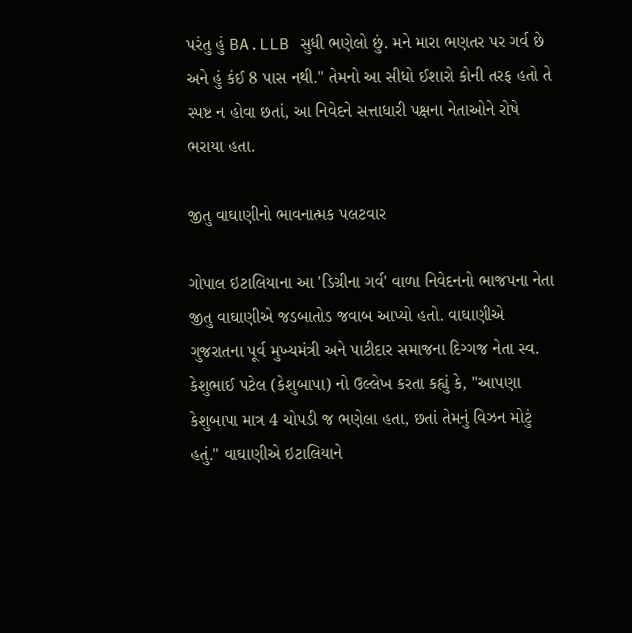પરંતુ હું BA.LLB સુધી ભણેલો છું. મને મારા ભણતર પર ગર્વ છે અને હું કંઈ 8 પાસ નથી." તેમનો આ સીધો ઈશારો કોની તરફ હતો તે સ્પષ્ટ ન હોવા છતાં, આ નિવેદને સત્તાધારી પક્ષના નેતાઓને રોષે ભરાયા હતા.

જીતુ વાઘાણીનો ભાવનાત્મક પલટવાર

ગોપાલ ઇટાલિયાના આ 'ડિગ્રીના ગર્વ' વાળા નિવેદનનો ભાજપના નેતા જીતુ વાઘાણીએ જડબાતોડ જવાબ આપ્યો હતો. વાઘાણીએ ગુજરાતના પૂર્વ મુખ્યમંત્રી અને પાટીદાર સમાજના દિગ્ગજ નેતા સ્વ. કેશુભાઈ પટેલ (કેશુબાપા) નો ઉલ્લેખ કરતા કહ્યું કે, "આપણા કેશુબાપા માત્ર 4 ચોપડી જ ભણેલા હતા, છતાં તેમનું વિઝન મોટું હતું." વાઘાણીએ ઇટાલિયાને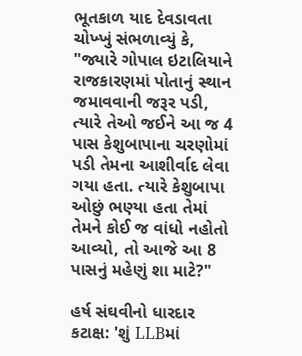ભૂતકાળ યાદ દેવડાવતા ચોખ્ખું સંભળાવ્યું કે, "જ્યારે ગોપાલ ઇટાલિયાને રાજકારણમાં પોતાનું સ્થાન જમાવવાની જરૂર પડી, ત્યારે તેઓ જઈને આ જ 4 પાસ કેશુબાપાના ચરણોમાં પડી તેમના આશીર્વાદ લેવા ગયા હતા. ત્યારે કેશુબાપા ઓછું ભણ્યા હતા તેમાં તેમને કોઈ જ વાંધો નહોતો આવ્યો, તો આજે આ 8 પાસનું મહેણું શા માટે?"

હર્ષ સંઘવીનો ધારદાર કટાક્ષ: 'શું LLBમાં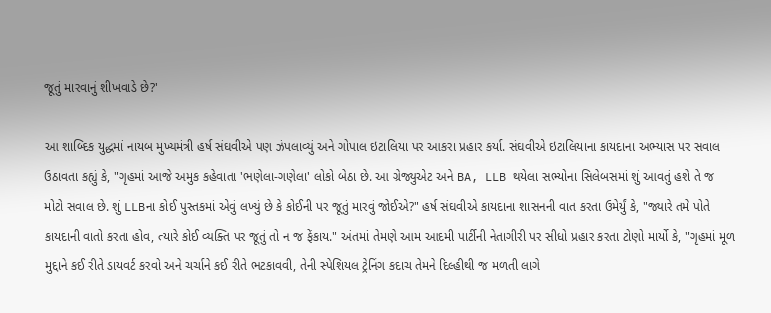જૂતું મારવાનું શીખવાડે છે?'

આ શાબ્દિક યુદ્ધમાં નાયબ મુખ્યમંત્રી હર્ષ સંઘવીએ પણ ઝંપલાવ્યું અને ગોપાલ ઇટાલિયા પર આકરા પ્રહાર કર્યા. સંઘવીએ ઇટાલિયાના કાયદાના અભ્યાસ પર સવાલ ઉઠાવતા કહ્યું કે, "ગૃહમાં આજે અમુક કહેવાતા 'ભણેલા-ગણેલા' લોકો બેઠા છે. આ ગ્રેજ્યુએટ અને BA, LLB થયેલા સભ્યોના સિલેબસમાં શું આવતું હશે તે જ મોટો સવાલ છે. શું LLBના કોઈ પુસ્તકમાં એવું લખ્યું છે કે કોઈની પર જૂતું મારવું જોઈએ?" હર્ષ સંઘવીએ કાયદાના શાસનની વાત કરતા ઉમેર્યું કે, "જ્યારે તમે પોતે કાયદાની વાતો કરતા હોવ, ત્યારે કોઈ વ્યક્તિ પર જૂતું તો ન જ ફેંકાય." અંતમાં તેમણે આમ આદમી પાર્ટીની નેતાગીરી પર સીધો પ્રહાર કરતા ટોણો માર્યો કે, "ગૃહમાં મૂળ મુદ્દાને કઈ રીતે ડાયવર્ટ કરવો અને ચર્ચાને કઈ રીતે ભટકાવવી, તેની સ્પેશિયલ ટ્રેનિંગ કદાચ તેમને દિલ્હીથી જ મળતી લાગે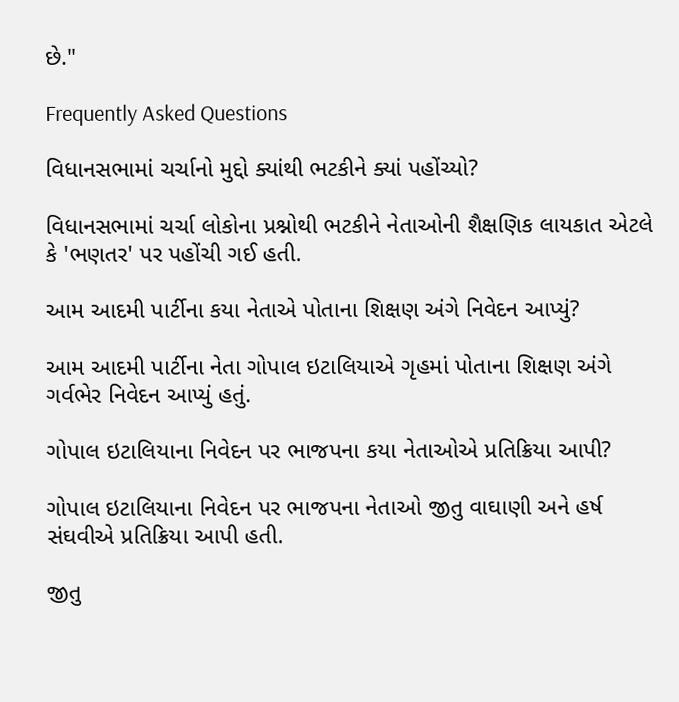છે."

Frequently Asked Questions

વિધાનસભામાં ચર્ચાનો મુદ્દો ક્યાંથી ભટકીને ક્યાં પહોંચ્યો?

વિધાનસભામાં ચર્ચા લોકોના પ્રશ્નોથી ભટકીને નેતાઓની શૈક્ષણિક લાયકાત એટલે કે 'ભણતર' પર પહોંચી ગઈ હતી.

આમ આદમી પાર્ટીના કયા નેતાએ પોતાના શિક્ષણ અંગે નિવેદન આપ્યું?

આમ આદમી પાર્ટીના નેતા ગોપાલ ઇટાલિયાએ ગૃહમાં પોતાના શિક્ષણ અંગે ગર્વભેર નિવેદન આપ્યું હતું.

ગોપાલ ઇટાલિયાના નિવેદન પર ભાજપના કયા નેતાઓએ પ્રતિક્રિયા આપી?

ગોપાલ ઇટાલિયાના નિવેદન પર ભાજપના નેતાઓ જીતુ વાઘાણી અને હર્ષ સંઘવીએ પ્રતિક્રિયા આપી હતી.

જીતુ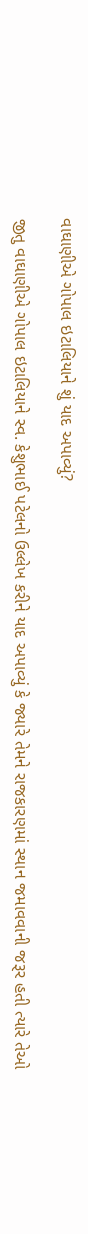વાઘાણીએ ગોપાલ ઇટાલિયાને શું યાદ અપાવ્યું?

જીતુ વાઘાણીએ ગોપાલ ઇટાલિયાને સ્વ. કેશુભાઈ પટેલનો ઉલ્લેખ કરીને યાદ અપાવ્યું કે જ્યારે તેમને રાજકારણમાં સ્થાન જમાવવાની જરૂર હતી ત્યારે તેઓ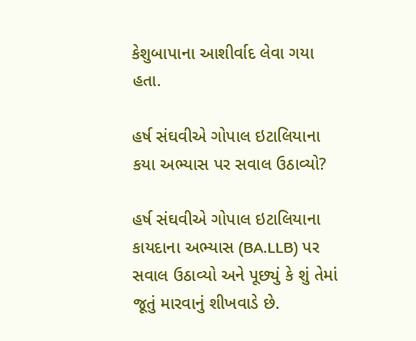કેશુબાપાના આશીર્વાદ લેવા ગયા હતા.

હર્ષ સંઘવીએ ગોપાલ ઇટાલિયાના કયા અભ્યાસ પર સવાલ ઉઠાવ્યો?

હર્ષ સંઘવીએ ગોપાલ ઇટાલિયાના કાયદાના અભ્યાસ (BA.LLB) પર સવાલ ઉઠાવ્યો અને પૂછ્યું કે શું તેમાં જૂતું મારવાનું શીખવાડે છે.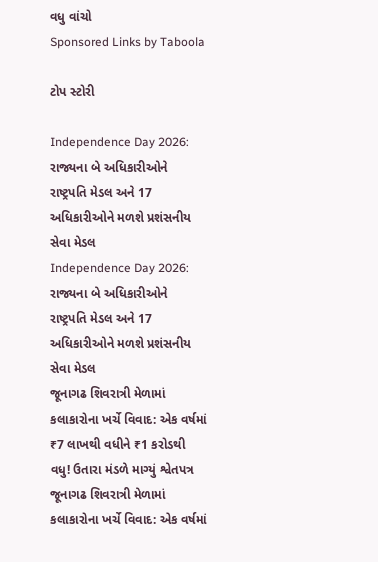વધુ વાંચો
Sponsored Links by Taboola

ટોપ સ્ટોરી

Independence Day 2026: રાજ્યના બે અધિકારીઓને રાષ્ટ્રપતિ મેડલ અને 17 અધિકારીઓને મળશે પ્રશંસનીય સેવા મેડલ
Independence Day 2026: રાજ્યના બે અધિકારીઓને રાષ્ટ્રપતિ મેડલ અને 17 અધિકારીઓને મળશે પ્રશંસનીય સેવા મેડલ
જૂનાગઢ શિવરાત્રી મેળામાં કલાકારોના ખર્ચે વિવાદ: એક વર્ષમાં ₹7 લાખથી વધીને ₹1 કરોડથી વધુ! ઉતારા મંડળે માગ્યું શ્વેતપત્ર
જૂનાગઢ શિવરાત્રી મેળામાં કલાકારોના ખર્ચે વિવાદ: એક વર્ષમાં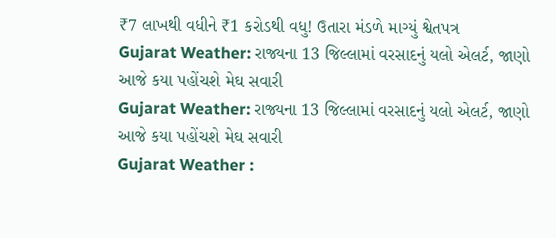₹7 લાખથી વધીને ₹1 કરોડથી વધુ! ઉતારા મંડળે માગ્યું શ્વેતપત્ર
Gujarat Weather: રાજ્યના 13 જિલ્લામાં વરસાદનું યલો એલર્ટ, જાણો આજે કયા પહોંચશે મેઘ સવારી
Gujarat Weather: રાજ્યના 13 જિલ્લામાં વરસાદનું યલો એલર્ટ, જાણો આજે કયા પહોંચશે મેઘ સવારી
Gujarat Weather :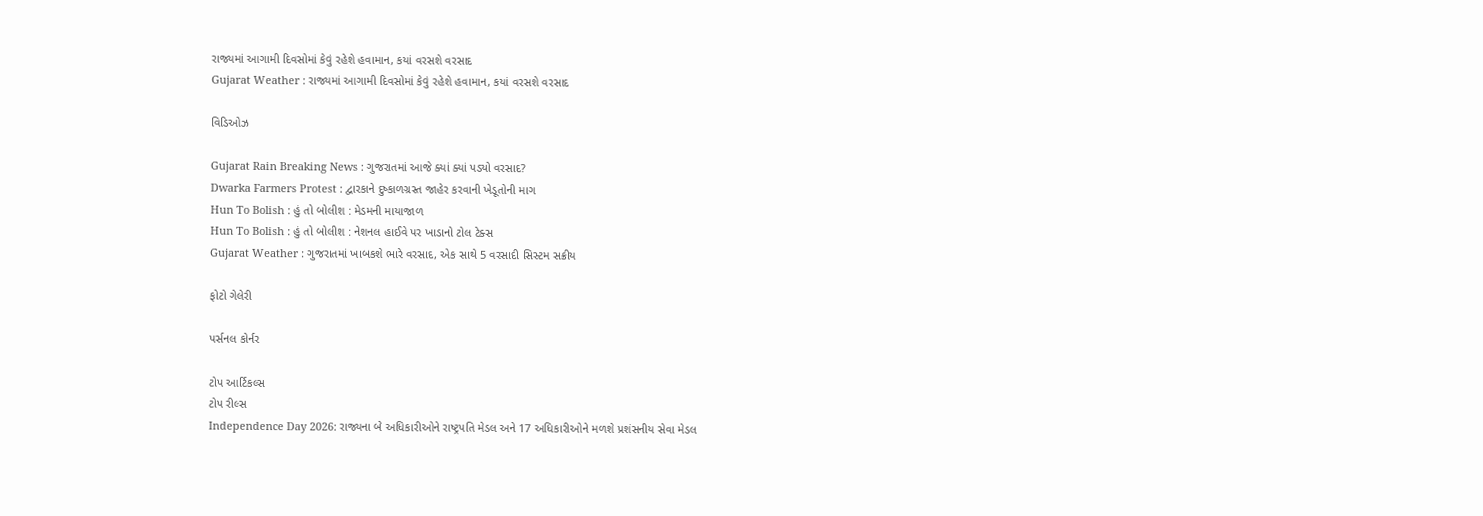રાજ્યમાં આગામી દિવસોમાં કેવું રહેશે હવામાન, કયાં વરસશે વરસાદ
Gujarat Weather : રાજ્યમાં આગામી દિવસોમાં કેવું રહેશે હવામાન, કયાં વરસશે વરસાદ

વિડિઓઝ

Gujarat Rain Breaking News : ગુજરાતમાં આજે ક્યાં ક્યાં પડ્યો વરસાદ?
Dwarka Farmers Protest : દ્વારકાને દુષ્કાળગ્રસ્ત જાહેર કરવાની ખેડૂતોની માગ
Hun To Bolish : હું તો બોલીશ : મેડમની માયાજાળ
Hun To Bolish : હું તો બોલીશ : નેશનલ હાઈવે પર ખાડાનો ટોલ ટેક્સ
Gujarat Weather : ગુજરાતમાં ખાબકશે ભારે વરસાદ, એક સાથે 5 વરસાદી સિસ્ટમ સક્રીય

ફોટો ગેલેરી

પર્સનલ કોર્નર

ટોપ આર્ટિકલ્સ
ટોપ રીલ્સ
Independence Day 2026: રાજ્યના બે અધિકારીઓને રાષ્ટ્રપતિ મેડલ અને 17 અધિકારીઓને મળશે પ્રશંસનીય સેવા મેડલ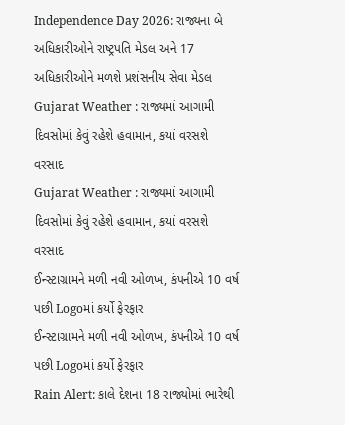Independence Day 2026: રાજ્યના બે અધિકારીઓને રાષ્ટ્રપતિ મેડલ અને 17 અધિકારીઓને મળશે પ્રશંસનીય સેવા મેડલ
Gujarat Weather : રાજ્યમાં આગામી દિવસોમાં કેવું રહેશે હવામાન, કયાં વરસશે વરસાદ
Gujarat Weather : રાજ્યમાં આગામી દિવસોમાં કેવું રહેશે હવામાન, કયાં વરસશે વરસાદ
ઈન્સ્ટાગ્રામને મળી નવી ઓળખ, કંપનીએ 10 વર્ષ પછી Logoમાં કર્યો ફેરફાર
ઈન્સ્ટાગ્રામને મળી નવી ઓળખ, કંપનીએ 10 વર્ષ પછી Logoમાં કર્યો ફેરફાર
Rain Alert: કાલે દેશના 18 રાજ્યોમાં ભારેથી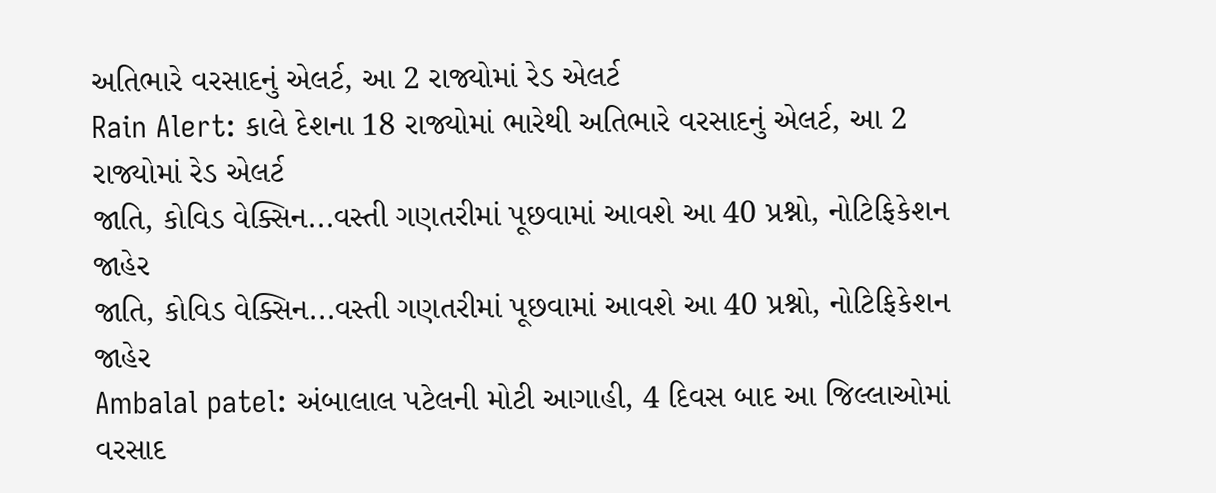અતિભારે વરસાદનું એલર્ટ, આ 2 રાજ્યોમાં રેડ એલર્ટ
Rain Alert: કાલે દેશના 18 રાજ્યોમાં ભારેથી અતિભારે વરસાદનું એલર્ટ, આ 2 રાજ્યોમાં રેડ એલર્ટ
જાતિ, કોવિડ વેક્સિન...વસ્તી ગણતરીમાં પૂછવામાં આવશે આ 40 પ્રશ્નો, નોટિફિકેશન જાહેર
જાતિ, કોવિડ વેક્સિન...વસ્તી ગણતરીમાં પૂછવામાં આવશે આ 40 પ્રશ્નો, નોટિફિકેશન જાહેર
Ambalal patel: અંબાલાલ પટેલની મોટી આગાહી, 4 દિવસ બાદ આ જિલ્લાઓમાં વરસાદ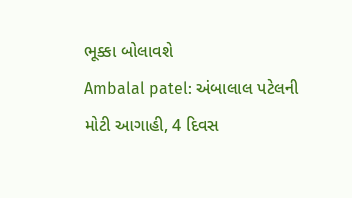ભૂક્કા બોલાવશે
Ambalal patel: અંબાલાલ પટેલની મોટી આગાહી, 4 દિવસ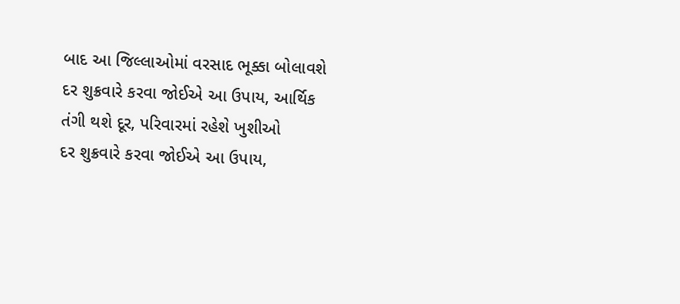બાદ આ જિલ્લાઓમાં વરસાદ ભૂક્કા બોલાવશે
દર શુક્રવારે કરવા જોઈએ આ ઉપાય, આર્થિક તંગી થશે દૂર, પરિવારમાં રહેશે ખુશીઓ
દર શુક્રવારે કરવા જોઈએ આ ઉપાય,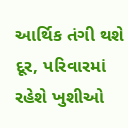આર્થિક તંગી થશે દૂર, પરિવારમાં રહેશે ખુશીઓ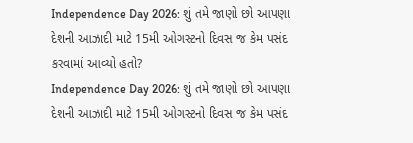Independence Day 2026: શું તમે જાણો છો આપણા દેશની આઝાદી માટે 15મી ઓગસ્ટનો દિવસ જ કેમ પસંદ કરવામાં આવ્યો હતો?
Independence Day 2026: શું તમે જાણો છો આપણા દેશની આઝાદી માટે 15મી ઓગસ્ટનો દિવસ જ કેમ પસંદ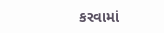કરવામાં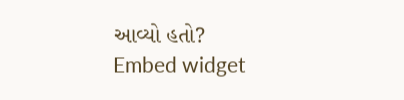આવ્યો હતો?
Embed widget